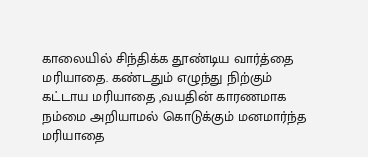காலையில் சிந்திக்க தூண்டிய வார்த்தை
மரியாதை. கண்டதும் எழுந்து நிற்கும்
கட்டாய மரியாதை ,வயதின் காரணமாக
நம்மை அறியாமல் கொடுக்கும் மனமார்ந்த
மரியாதை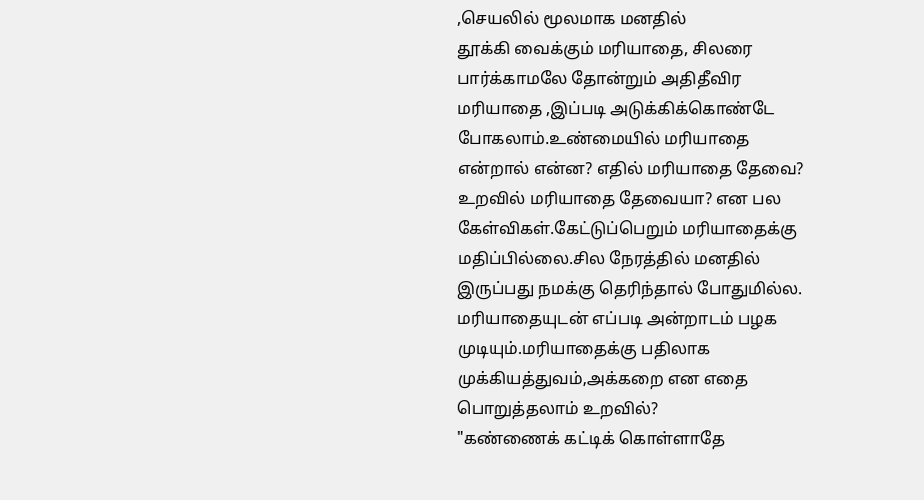,செயலில் மூலமாக மனதில்
தூக்கி வைக்கும் மரியாதை, சிலரை
பார்க்காமலே தோன்றும் அதிதீவிர
மரியாதை ,இப்படி அடுக்கிக்கொண்டே
போகலாம்.உண்மையில் மரியாதை
என்றால் என்ன? எதில் மரியாதை தேவை?
உறவில் மரியாதை தேவையா? என பல
கேள்விகள்.கேட்டுப்பெறும் மரியாதைக்கு
மதிப்பில்லை.சில நேரத்தில் மனதில்
இருப்பது நமக்கு தெரிந்தால் போதுமில்ல.
மரியாதையுடன் எப்படி அன்றாடம் பழக
முடியும்.மரியாதைக்கு பதிலாக
முக்கியத்துவம்,அக்கறை என எதை
பொறுத்தலாம் உறவில்?
"கண்ணைக் கட்டிக் கொள்ளாதே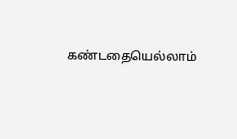கண்டதையெல்லாம்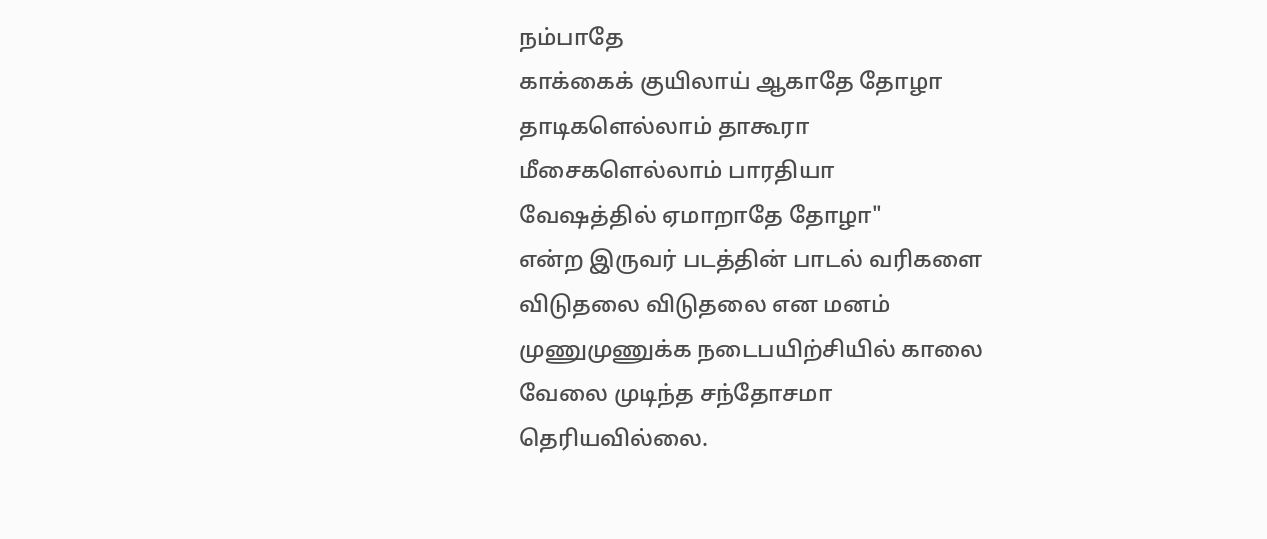நம்பாதே
காக்கைக் குயிலாய் ஆகாதே தோழா
தாடிகளெல்லாம் தாகூரா
மீசைகளெல்லாம் பாரதியா
வேஷத்தில் ஏமாறாதே தோழா"
என்ற இருவர் படத்தின் பாடல் வரிகளை
விடுதலை விடுதலை என மனம்
முணுமுணுக்க நடைபயிற்சியில் காலை
வேலை முடிந்த சந்தோசமா
தெரியவில்லை.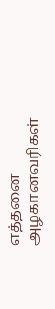எத்தனை அழகானவரிகள்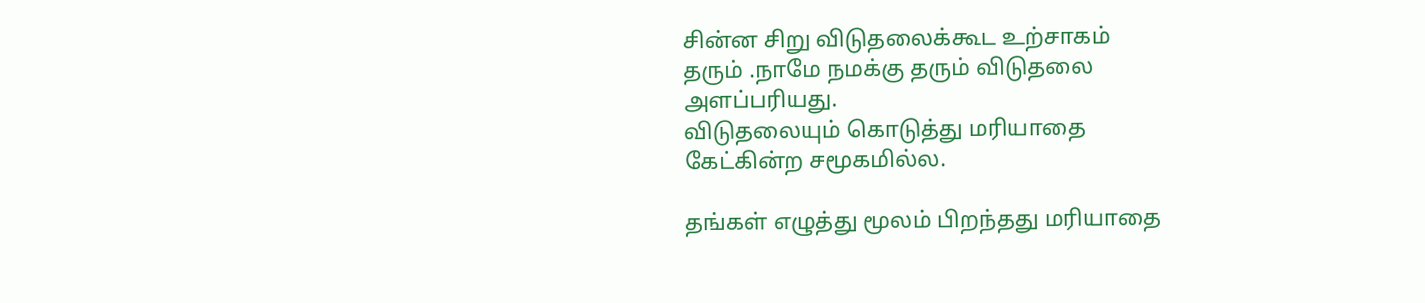சின்ன சிறு விடுதலைக்கூட உற்சாகம்
தரும் .நாமே நமக்கு தரும் விடுதலை
அளப்பரியது.
விடுதலையும் கொடுத்து மரியாதை
கேட்கின்ற சமூகமில்ல.

தங்கள் எழுத்து மூலம் பிறந்தது மரியாதை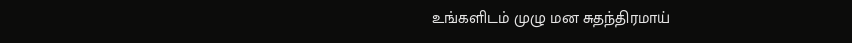உங்களிடம் முழு மன சுதந்திரமாய்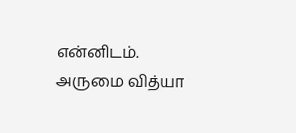என்னிடம். அருமை வித்யா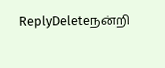ReplyDeleteநன்றி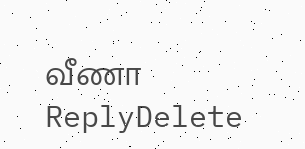வீணா
ReplyDelete